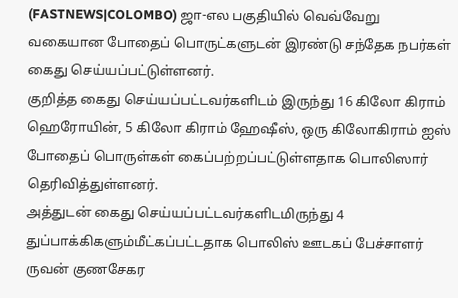(FASTNEWS|COLOMBO) ஜா-எல பகுதியில் வெவ்வேறு வகையான போதைப் பொருட்களுடன் இரண்டு சந்தேக நபர்கள் கைது செய்யப்பட்டுள்ளனர்.
குறித்த கைது செய்யப்பட்டவர்களிடம் இருந்து 16 கிலோ கிராம் ஹெரோயின், 5 கிலோ கிராம் ஹேஷீஸ், ஒரு கிலோகிராம் ஐஸ் போதைப் பொருள்கள் கைப்பற்றப்பட்டுள்ளதாக பொலிஸார் தெரிவித்துள்ளனர்.
அத்துடன் கைது செய்யப்பட்டவர்களிடமிருந்து 4 துப்பாக்கிகளும்மீட்கப்பட்டதாக பொலிஸ் ஊடகப் பேச்சாளர் ருவன் குணசேகர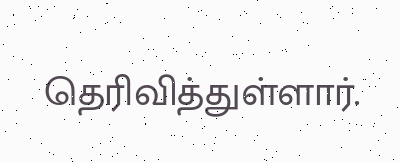தெரிவித்துள்ளார்.